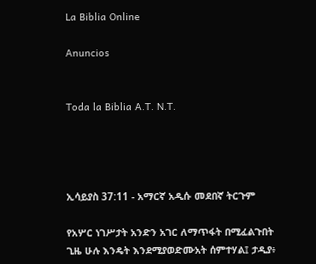La Biblia Online

Anuncios


Toda la Biblia A.T. N.T.




ኢሳይያስ 37:11 - አማርኛ አዲሱ መደበኛ ትርጉም

የአሦር ነገሥታት አንድን አገር ለማጥፋት በሚፈልጉበት ጊዜ ሁሉ እንዴት እንደሚያወድሙአት ሰምተሃል፤ ታዲያ፥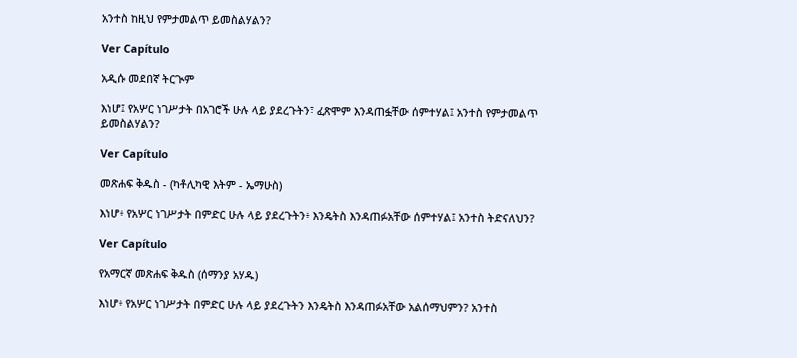አንተስ ከዚህ የምታመልጥ ይመስልሃልን?

Ver Capítulo

አዲሱ መደበኛ ትርጒም

እነሆ፤ የአሦር ነገሥታት በአገሮች ሁሉ ላይ ያደረጉትን፣ ፈጽሞም እንዳጠፏቸው ሰምተሃል፤ አንተስ የምታመልጥ ይመስልሃልን?

Ver Capítulo

መጽሐፍ ቅዱስ - (ካቶሊካዊ እትም - ኤማሁስ)

እነሆ፥ የአሦር ነገሥታት በምድር ሁሉ ላይ ያደረጉትን፥ እንዴትስ እንዳጠፉአቸው ሰምተሃል፤ አንተስ ትድናለህን?

Ver Capítulo

የአማርኛ መጽሐፍ ቅዱስ (ሰማንያ አሃዱ)

እነሆ፥ የአሦር ነገሥታት በምድር ሁሉ ላይ ያደረጉትን እንዴትስ እንዳጠፉአቸው አልሰማህምን? አንተስ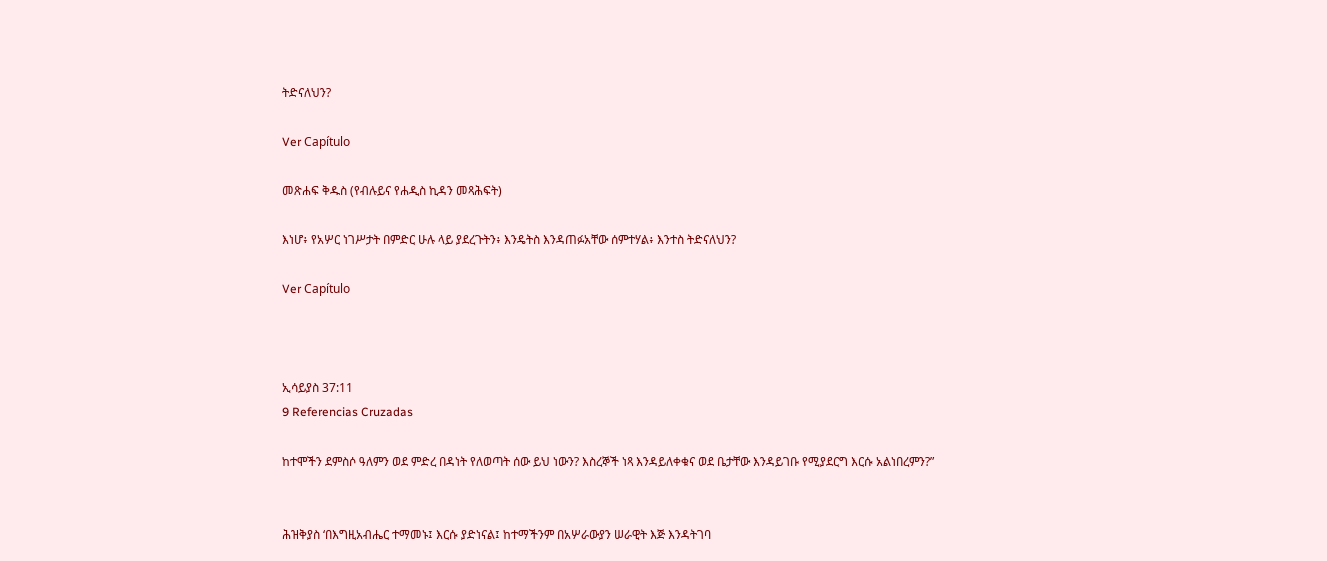ትድናለህን?

Ver Capítulo

መጽሐፍ ቅዱስ (የብሉይና የሐዲስ ኪዳን መጻሕፍት)

እነሆ፥ የአሦር ነገሥታት በምድር ሁሉ ላይ ያደረጉትን፥ እንዴትስ እንዳጠፉአቸው ሰምተሃል፥ እንተስ ትድናለህን?

Ver Capítulo



ኢሳይያስ 37:11
9 Referencias Cruzadas

ከተሞችን ደምስሶ ዓለምን ወደ ምድረ በዳነት የለወጣት ሰው ይህ ነውን? እስረኞች ነጻ እንዳይለቀቁና ወደ ቤታቸው እንዳይገቡ የሚያደርግ እርሱ አልነበረምን?”


ሕዝቅያስ ‘በእግዚአብሔር ተማመኑ፤ እርሱ ያድነናል፤ ከተማችንም በአሦራውያን ሠራዊት እጅ እንዳትገባ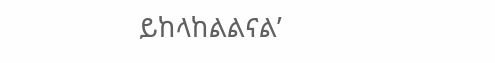ይከላከልልናል’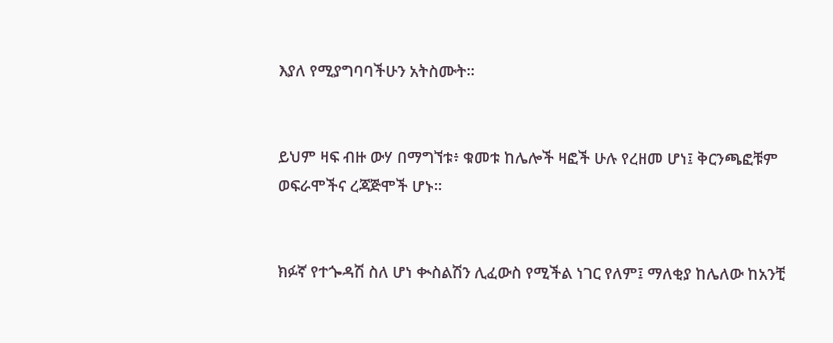እያለ የሚያግባባችሁን አትስሙት።


ይህም ዛፍ ብዙ ውሃ በማግኘቱ፥ ቁመቱ ከሌሎች ዛፎች ሁሉ የረዘመ ሆነ፤ ቅርንጫፎቹም ወፍራሞችና ረጃጅሞች ሆኑ።


ክፉኛ የተጐዳሽ ስለ ሆነ ቊስልሽን ሊፈውስ የሚችል ነገር የለም፤ ማለቂያ ከሌለው ከአንቺ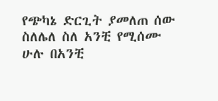የጭካኔ ድርጊት ያመለጠ ሰው ስለሌለ ስለ አንቺ የሚሰሙ ሁሉ በአንቺ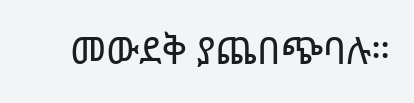መውደቅ ያጨበጭባሉ።